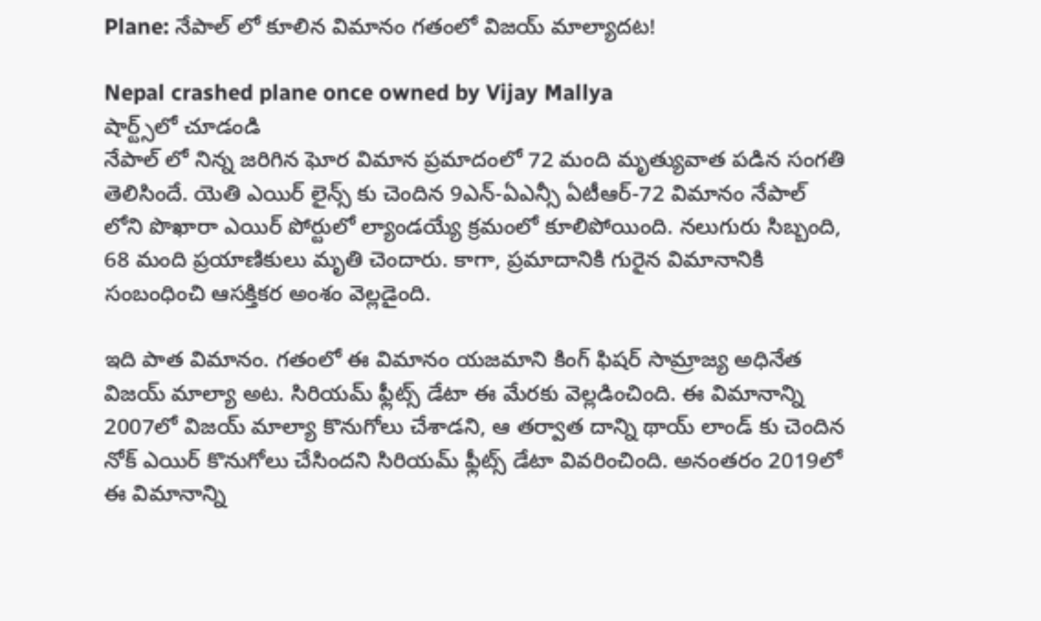Plane: నేపాల్ లో కూలిన విమానం గతంలో విజయ్ మాల్యాదట!

Nepal crashed plane once owned by Vijay Mallya
షార్ట్స్‌లో చూడండి
నేపాల్ లో నిన్న జరిగిన ఘోర విమాన ప్రమాదంలో 72 మంది మృత్యువాత పడిన సంగతి తెలిసిందే. యెతి ఎయిర్ లైన్స్ కు చెందిన 9ఎన్-ఏఎన్సీ ఏటీఆర్-72 విమానం నేపాల్ లోని పొఖారా ఎయిర్ పోర్టులో ల్యాండయ్యే క్రమంలో కూలిపోయింది. నలుగురు సిబ్బంది, 68 మంది ప్రయాణికులు మృతి చెందారు. కాగా, ప్రమాదానికి గురైన విమానానికి సంబంధించి ఆసక్తికర అంశం వెల్లడైంది.

ఇది పాత విమానం. గతంలో ఈ విమానం యజమాని కింగ్ ఫిషర్ సామ్రాజ్య అధినేత విజయ్ మాల్యా అట. సిరియమ్ ఫ్లీట్స్ డేటా ఈ మేరకు వెల్లడించింది. ఈ విమానాన్ని 2007లో విజయ్ మాల్యా కొనుగోలు చేశాడని, ఆ తర్వాత దాన్ని థాయ్ లాండ్ కు చెందిన నోక్ ఎయిర్ కొనుగోలు చేసిందని సిరియమ్ ఫ్లీట్స్ డేటా వివరించింది. అనంతరం 2019లో ఈ విమానాన్ని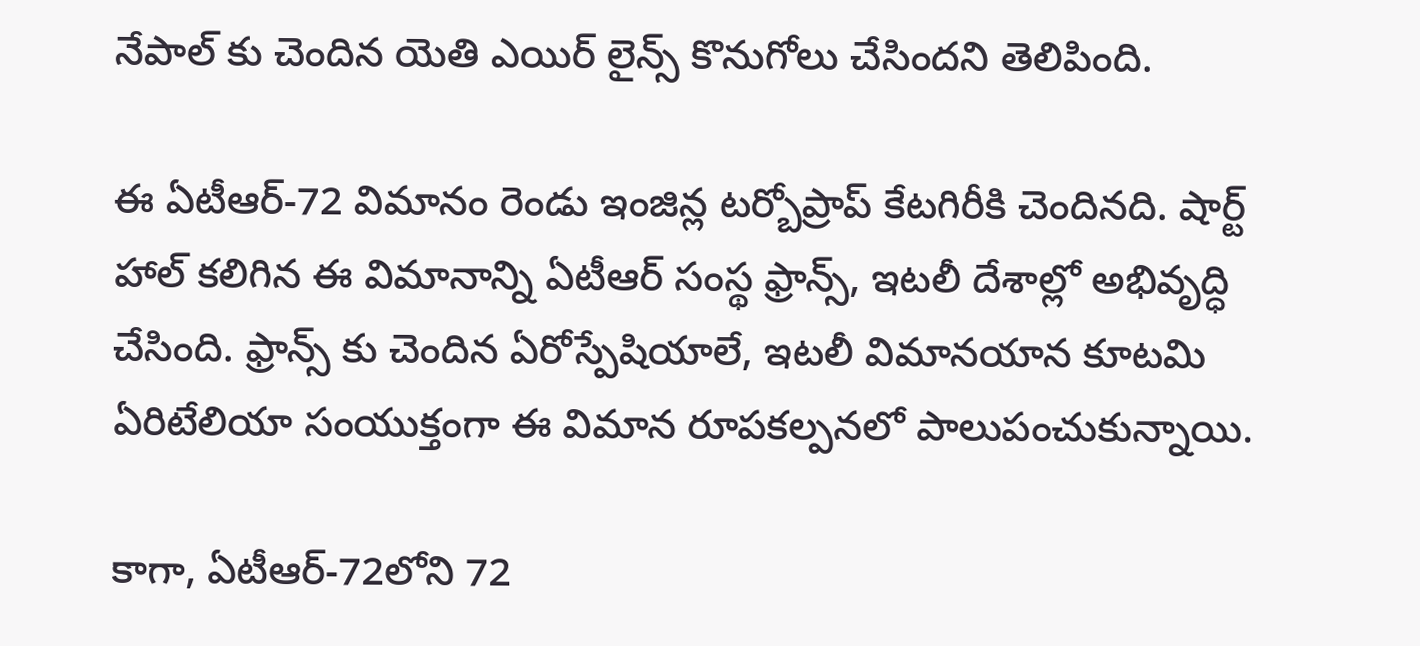నేపాల్ కు చెందిన యెతి ఎయిర్ లైన్స్ కొనుగోలు చేసిందని తెలిపింది.

ఈ ఏటీఆర్-72 విమానం రెండు ఇంజిన్ల టర్బోప్రాప్ కేటగిరీకి చెందినది. షార్ట్ హాల్ కలిగిన ఈ విమానాన్ని ఏటీఆర్ సంస్థ ఫ్రాన్స్, ఇటలీ దేశాల్లో అభివృద్ధి చేసింది. ఫ్రాన్స్ కు చెందిన ఏరోస్పేషియాలే, ఇటలీ విమానయాన కూటమి ఏరిటేలియా సంయుక్తంగా ఈ విమాన రూపకల్పనలో పాలుపంచుకున్నాయి.

కాగా, ఏటీఆర్-72లోని 72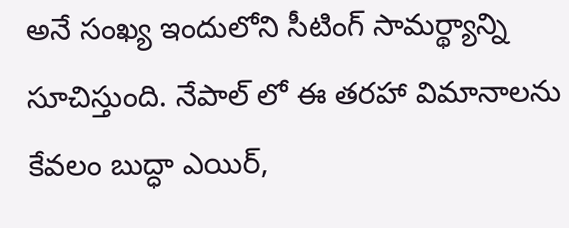అనే సంఖ్య ఇందులోని సీటింగ్ సామర్థ్యాన్ని సూచిస్తుంది. నేపాల్ లో ఈ తరహా విమానాలను కేవలం బుద్ధా ఎయిర్,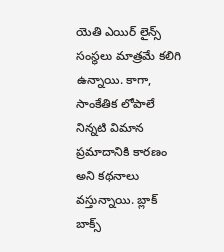యెతి ఎయిర్ లైన్స్ సంస్థలు మాత్రమే కలిగి ఉన్నాయి. కాగా, సాంకేతిక లోపాలే నిన్నటి విమాన ప్రమాదానికి కారణం అని కథనాలు వస్తున్నాయి. బ్లాక్ బాక్స్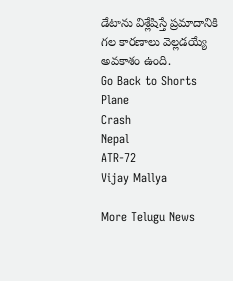డేటాను విశ్లేషిస్తే ప్రమాదానికి గల కారణాలు వెల్లడయ్యే అవకాశం ఉంది.
Go Back to Shorts
Plane
Crash
Nepal
ATR-72
Vijay Mallya

More Telugu News